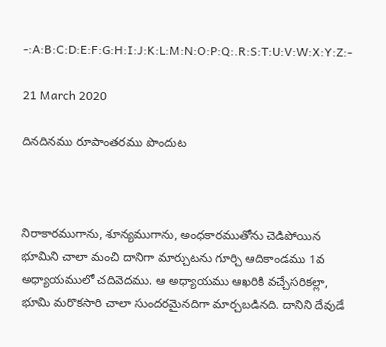-:A:B:C:D:E:F:G:H:I:J:K:L:M:N:O:P:Q:.R:S:T:U:V:W:X:Y:Z:-

21 March 2020

దినదినము రూపాంతరము పొందుట



నిరాకారముగాను, శూన్యముగాను, అంధకారముతోను చెడిపోయిన భూమిని చాలా మంచి దానిగా మార్చుటను గూర్చి ఆదికాండము 1వ అధ్యాయములో చదివెదము. ఆ అధ్యాయము ఆఖరికి వచ్చేసరికల్లా, భూమి మరొకసారి చాలా సుందరమైనదిగా మార్చబడినది. దానిని దేవుడే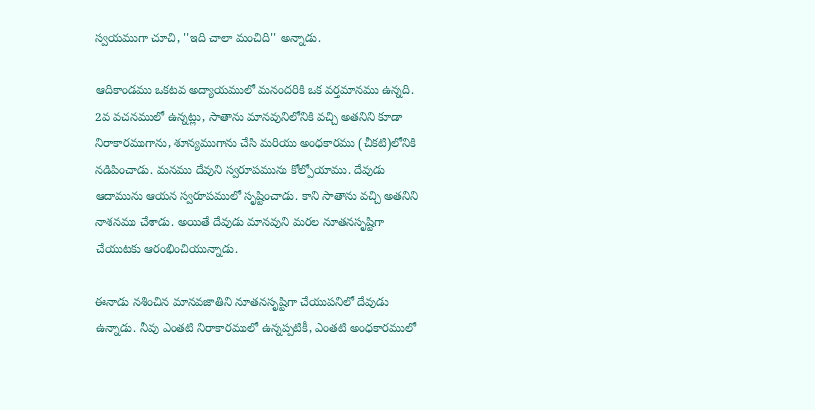స్వయముగా చూచి, ''ఇది చాలా మంచిది'' అన్నాడు.

ఆదికాండము ఒకటవ అద్యాయములో మనందరికి ఒక వర్తమానము ఉన్నది. 2వ వచనములో ఉన్నట్లు, సాతాను మానవునిలోనికి వచ్చి అతనిని కూడా నిరాకారముగాను, శూన్యముగాను చేసి మరియు అంధకారము (చీకటి)లోనికి నడిపించాడు. మనము దేవుని స్వరూపమును కోల్పోయాము. దేవుడు ఆదామును ఆయన స్వరూపములో సృష్టించాడు. కాని సాతాను వచ్చి అతనిని నాశనము చేశాడు. అయితే దేవుడు మానవుని మరల నూతనసృష్టిగా చేయుటకు ఆరంభించియున్నాడు.

ఈనాడు నశించిన మానవజాతిని నూతనసృష్టిగా చేయుపనిలో దేవుడు ఉన్నాడు. నీవు ఎంతటి నిరాకారములో ఉన్నప్పటికీ, ఎంతటి అంధకారములో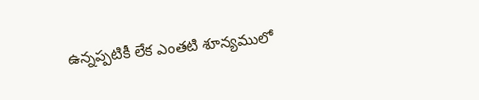ఉన్నప్పటికీ లేక ఎంతటి శూన్యములో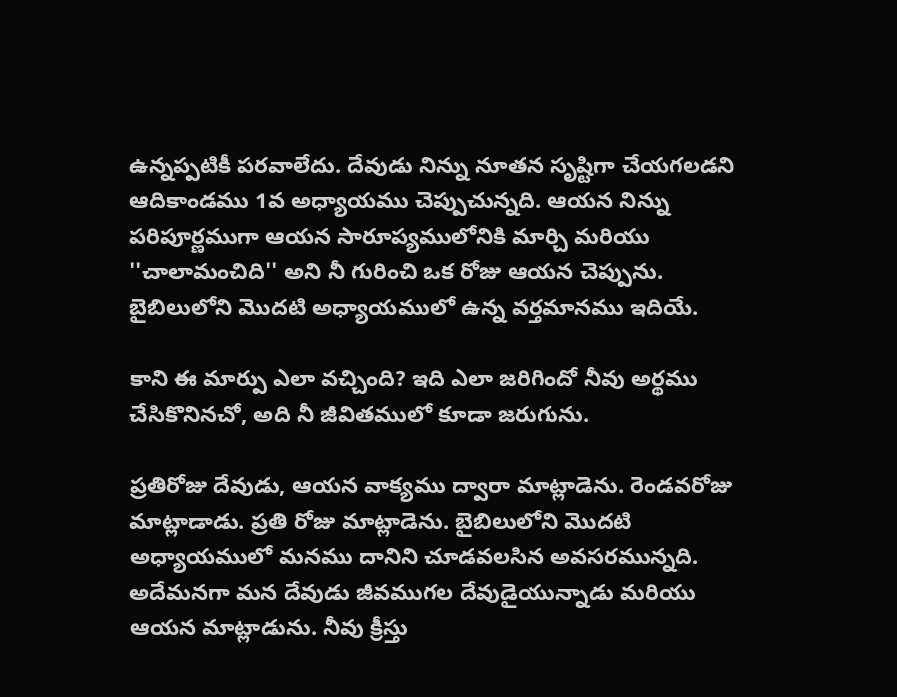ఉన్నప్పటికీ పరవాలేదు. దేవుడు నిన్ను నూతన సృష్టిగా చేయగలడని ఆదికాండము 1వ అధ్యాయము చెప్పుచున్నది. ఆయన నిన్ను పరిపూర్ణముగా ఆయన సారూప్యములోనికి మార్చి మరియు ''చాలామంచిది'' అని నీ గురించి ఒక రోజు ఆయన చెప్పును. బైబిలులోని మొదటి అధ్యాయములో ఉన్న వర్తమానము ఇదియే.

కాని ఈ మార్పు ఎలా వచ్చింది? ఇది ఎలా జరిగిందో నీవు అర్థము చేసికొనినచో, అది నీ జీవితములో కూడా జరుగును.

ప్రతిరోజు దేవుడు, ఆయన వాక్యము ద్వారా మాట్లాడెను. రెండవరోజు మాట్లాడాడు. ప్రతి రోజు మాట్లాడెను. బైబిలులోని మొదటి అధ్యాయములో మనము దానిని చూడవలసిన అవసరమున్నది. అదేమనగా మన దేవుడు జీవముగల దేవుడైయున్నాడు మరియు ఆయన మాట్లాడును. నీవు క్రీస్తు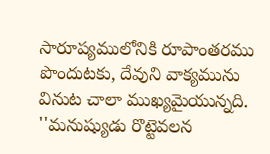సారూప్యములోనికి రూపాంతరము పొందుటకు, దేవుని వాక్యమును వినుట చాలా ముఖ్యమైయున్నది. ''మనుష్యుడు రొట్టెవలన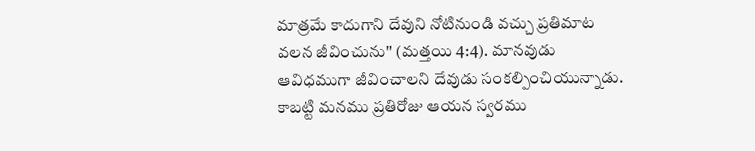మాత్రమే కాదుగాని దేవుని నోటినుండి వచ్చు ప్రతిమాట వలన జీవించును'' (మత్తయి 4:4). మానవుడు ఆవిధముగా జీవించాలని దేవుడు సంకల్పించియున్నాడు. కాబట్టి మనము ప్రతిరోజు ఆయన స్వరము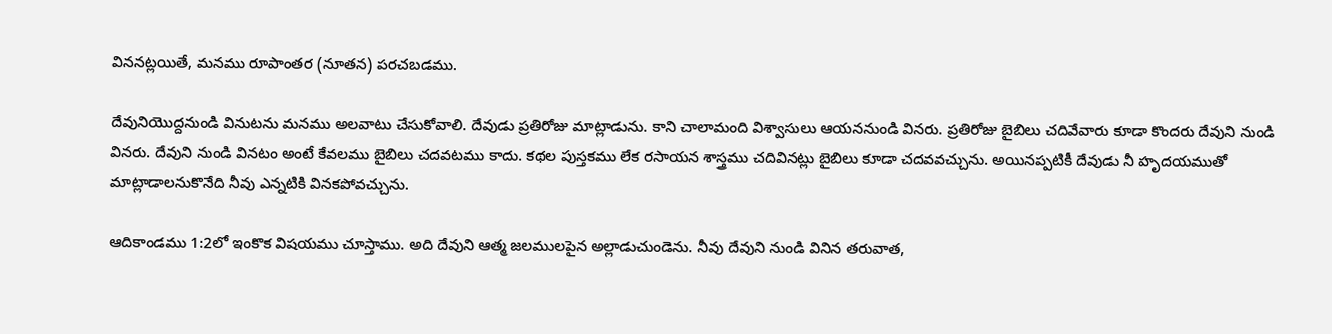విననట్లయితే, మనము రూపాంతర (నూతన) పరచబడము.

దేవునియొద్దనుండి వినుటను మనము అలవాటు చేసుకోవాలి. దేవుడు ప్రతిరోజు మాట్లాడును. కాని చాలామంది విశ్వాసులు ఆయననుండి వినరు. ప్రతిరోజు బైబిలు చదివేవారు కూడా కొందరు దేవుని నుండి వినరు. దేవుని నుండి వినటం అంటే కేవలము బైబిలు చదవటము కాదు. కథల పుస్తకము లేక రసాయన శాస్త్రము చదివినట్లు బైబిలు కూడా చదవవచ్చును. అయినప్పటికీ దేవుడు నీ హృదయముతో మాట్లాడాలనుకొనేది నీవు ఎన్నటికి వినకపోవచ్చును.

ఆదికాండము 1:2లో ఇంకొక విషయము చూస్తాము. అది దేవుని ఆత్మ జలములపైన అల్లాడుచుండెను. నీవు దేవుని నుండి వినిన తరువాత,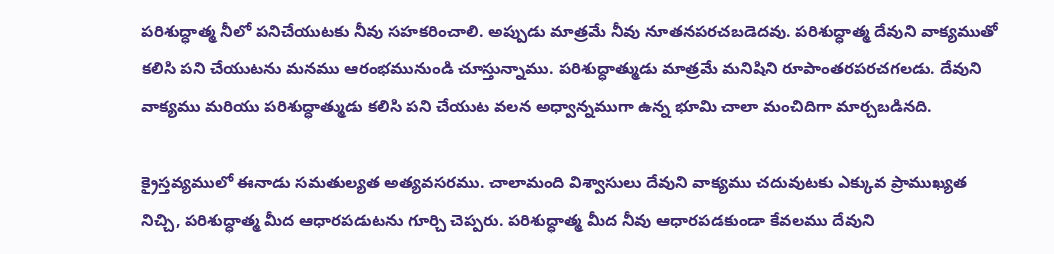పరిశుద్ధాత్మ నీలో పనిచేయుటకు నీవు సహకరించాలి. అప్పుడు మాత్రమే నీవు నూతనపరచబడెదవు. పరిశుద్ధాత్మ దేవుని వాక్యముతో కలిసి పని చేయుటను మనము ఆరంభమునుండి చూస్తున్నాము. పరిశుద్ధాత్ముడు మాత్రమే మనిషిని రూపాంతరపరచగలడు. దేవుని వాక్యము మరియు పరిశుద్ధాత్ముడు కలిసి పని చేయుట వలన అధ్వాన్నముగా ఉన్న భూమి చాలా మంచిదిగా మార్చబడినది.

క్రైస్తవ్యములో ఈనాడు సమతుల్యత అత్యవసరము. చాలామంది విశ్వాసులు దేవుని వాక్యము చదువుటకు ఎక్కువ ప్రాముఖ్యత నిచ్చి, పరిశుద్ధాత్మ మీద ఆధారపడుటను గూర్చి చెప్పరు. పరిశుద్ధాత్మ మీద నీవు ఆధారపడకుండా కేవలము దేవుని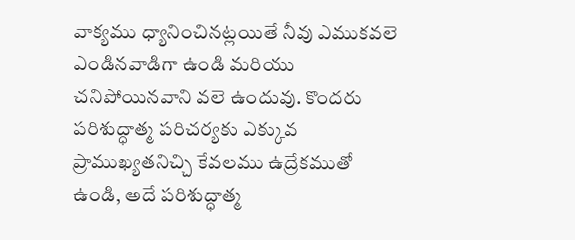వాక్యము ధ్యానించినట్లయితే నీవు ఎముకవలె ఎండినవాడిగా ఉండి మరియు చనిపోయినవాని వలె ఉందువు. కొందరు పరిశుద్ధాత్మ పరిచర్యకు ఎక్కువ ప్రాముఖ్యతనిచ్చి కేవలము ఉద్రేకముతో ఉండి, అదే పరిశుద్ధాత్మ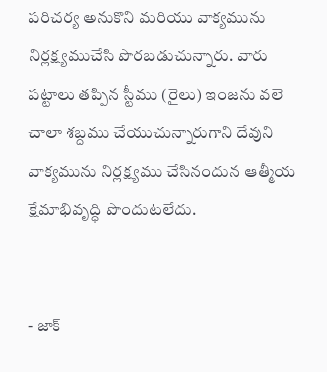పరిచర్య అనుకొని మరియు వాక్యమును నిర్లక్ష్యముచేసి పొరబడుచున్నారు. వారు పట్టాలు తప్పిన స్టీము (రైలు) ఇంజను వలె చాలా శబ్దము చేయుచున్నారుగాని దేవుని వాక్యమును నిర్లక్ష్యము చేసినందున ఆత్మీయ క్షేమాభివృద్ధి పొందుటలేదు.


- జాక్‌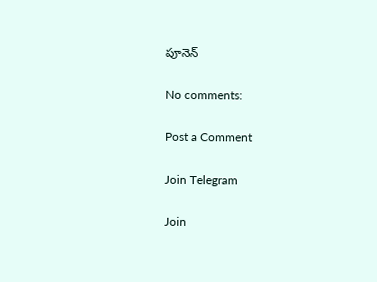పూనెన్‌

No comments:

Post a Comment

Join Telegram

Join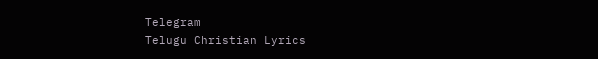Telegram
Telugu Christian Lyrics